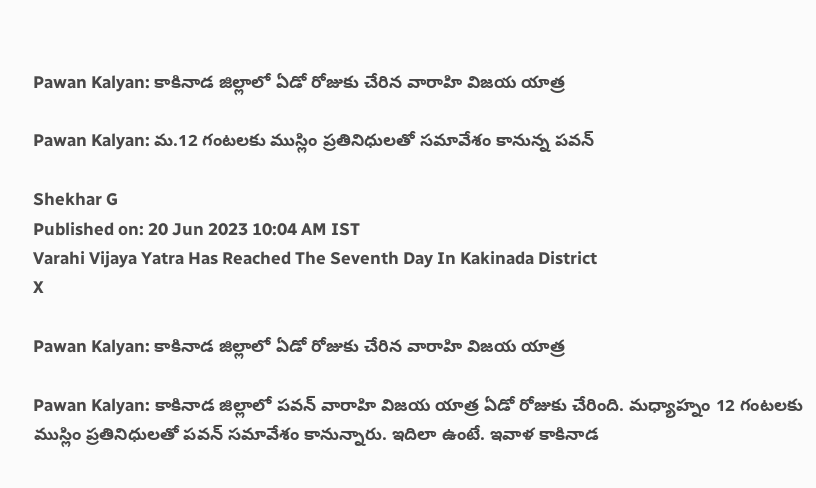Pawan Kalyan: కాకినాడ జిల్లాలో ఏడో రోజుకు చేరిన వారాహి విజయ యాత్ర

Pawan Kalyan: మ.12 గంటలకు ముస్లిం ప్రతినిధులతో సమావేశం కానున్న పవన్‌

Shekhar G
Published on: 20 Jun 2023 10:04 AM IST
Varahi Vijaya Yatra Has Reached The Seventh Day In Kakinada District
X

Pawan Kalyan: కాకినాడ జిల్లాలో ఏడో రోజుకు చేరిన వారాహి విజయ యాత్ర

Pawan Kalyan: కాకినాడ జిల్లాలో పవన్‌ వారాహి విజయ యాత్ర ఏడో రోజుకు చేరింది. మధ్యాహ్నం 12 గంటలకు ముస్లిం ప్రతినిధులతో పవన్‌ సమావేశం కానున్నారు. ఇదిలా ఉంటే. ఇవాళ కాకినాడ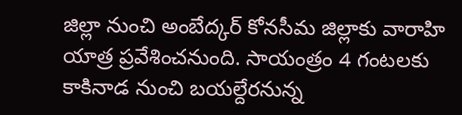జిల్లా నుంచి అంబేద్కర్‌ కోనసీమ జిల్లాకు వారాహి యాత్ర ప్రవేశించనుంది. సాయంత్రం 4 గంటలకు కాకినాడ నుంచి బయల్దేరనున్న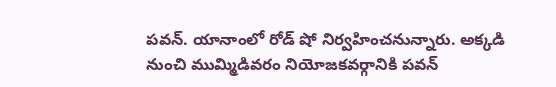పవన్‌. యానాంలో రోడ్‌ షో నిర్వహించనున్నారు. అక్కడి నుంచి ముమ్మిడివరం నియోజకవర్గానికి పవన్‌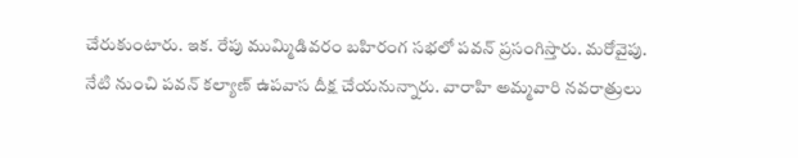చేరుకుంటారు. ఇక. రేపు ముమ్మిడివరం బహిరంగ సభలో పవన్ ప్రసంగిస్తారు. మరోవైపు. నేటి నుంచి పవన్‌ కల్యాణ్‌ ఉపవాస దీక్ష చేయనున్నారు. వారాహి అమ్మవారి నవరాత్రులు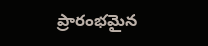ప్రారంభమైన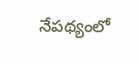నేపథ్యంలో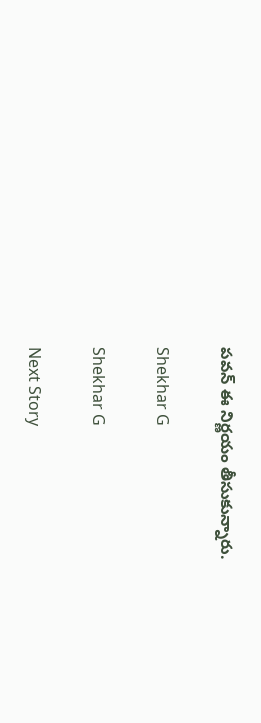పవన్‌ ఈ నిర్ణయం తీసుకున్నారు.

Shekhar G

Shekhar G

Next Story